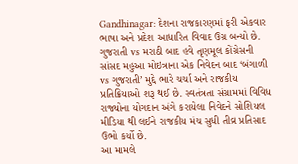Gandhinagar: દેશના રાજકારણમાં ફરી એકવાર ભાષા અને પ્રદેશ આધારિત વિવાદ ઉગ્ર બન્યો છે. ગુજરાતી vs મરાઠી બાદ હવે તૃણમૂલ કોંગ્રેસની સાંસદ મહુઆ મોઇત્રાના એક નિવેદન બાદ ‘બંગાળી vs ગુજરાતી’ મુદ્દે ભારે ચર્ચા અને રાજકીય પ્રતિક્રિયાઓ શરૂ થઈ છે. સ્વતંત્રતા સંગ્રામમાં વિવિધ રાજ્યોના યોગદાન અંગે કરાયેલા નિવેદને સોશિયલ મીડિયા થી લઈને રાજકીય મંચ સુધી તીવ્ર પ્રતિસાદ ઉભો કર્યો છે.
આ મામલે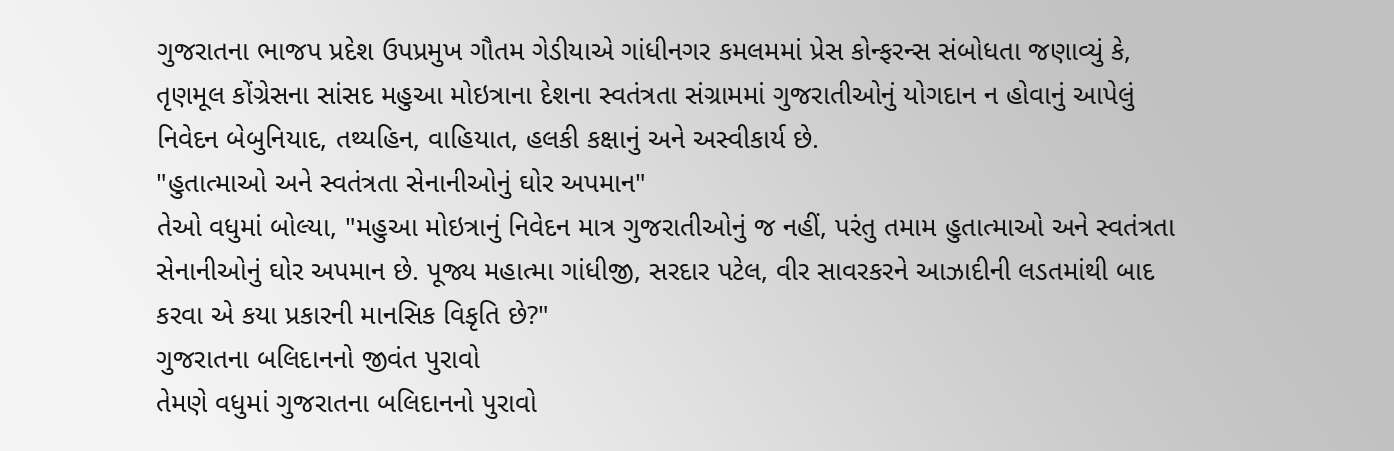ગુજરાતના ભાજપ પ્રદેશ ઉપપ્રમુખ ગૌતમ ગેડીયાએ ગાંધીનગર કમલમમાં પ્રેસ કોન્ફરન્સ સંબોધતા જણાવ્યું કે, તૃણમૂલ કોંગ્રેસના સાંસદ મહુઆ મોઇત્રાના દેશના સ્વતંત્રતા સંગ્રામમાં ગુજરાતીઓનું યોગદાન ન હોવાનું આપેલું નિવેદન બેબુનિયાદ, તથ્યહિન, વાહિયાત, હલકી કક્ષાનું અને અસ્વીકાર્ય છે.
"હુતાત્માઓ અને સ્વતંત્રતા સેનાનીઓનું ઘોર અપમાન"
તેઓ વધુમાં બોલ્યા, "મહુઆ મોઇત્રાનું નિવેદન માત્ર ગુજરાતીઓનું જ નહીં, પરંતુ તમામ હુતાત્માઓ અને સ્વતંત્રતા સેનાનીઓનું ઘોર અપમાન છે. પૂજ્ય મહાત્મા ગાંધીજી, સરદાર પટેલ, વીર સાવરકરને આઝાદીની લડતમાંથી બાદ કરવા એ કયા પ્રકારની માનસિક વિકૃતિ છે?"
ગુજરાતના બલિદાનનો જીવંત પુરાવો
તેમણે વધુમાં ગુજરાતના બલિદાનનો પુરાવો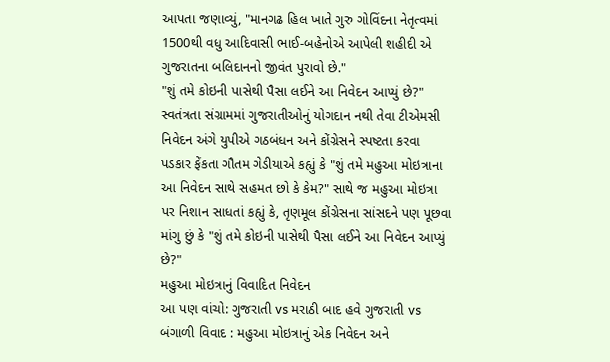આપતા જણાવ્યું, "માનગઢ હિલ ખાતે ગુરુ ગોવિંદના નેતૃત્વમાં 1500થી વધુ આદિવાસી ભાઈ-બહેનોએ આપેલી શહીદી એ ગુજરાતના બલિદાનનો જીવંત પુરાવો છે."
"શું તમે કોઇની પાસેથી પૈસા લઈને આ નિવેદન આપ્યું છે?"
સ્વતંત્રતા સંગ્રામમાં ગુજરાતીઓનું યોગદાન નથી તેવા ટીએમસી નિવેદન અંગે યુપીએ ગઠબંધન અને કોંગ્રેસને સ્પષ્ટતા કરવા પડકાર ફેંકતા ગૌતમ ગેડીયાએ કહ્યું કે "શું તમે મહુઆ મોઇત્રાના આ નિવેદન સાથે સહમત છો કે કેમ?" સાથે જ મહુઆ મોઇત્રા પર નિશાન સાધતાં કહ્યું કે, તૃણમૂલ કોંગ્રેસના સાંસદને પણ પૂછવા માંગુ છું કે "શું તમે કોઇની પાસેથી પૈસા લઈને આ નિવેદન આપ્યું છે?"
મહુઆ મોઇત્રાનું વિવાદિત નિવેદન
આ પણ વાંચો: ગુજરાતી vs મરાઠી બાદ હવે ગુજરાતી vs બંગાળી વિવાદ : મહુઆ મોઇત્રાનું એક નિવેદન અને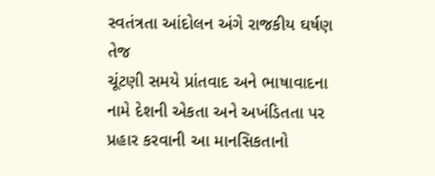સ્વતંત્રતા આંદોલન અંગે રાજકીય ઘર્ષણ તેજ
ચૂંટણી સમયે પ્રાંતવાદ અને ભાષાવાદના નામે દેશની એકતા અને અખંડિતતા પર પ્રહાર કરવાની આ માનસિકતાનો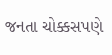જનતા ચોક્કસપણે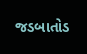જડબાતોડ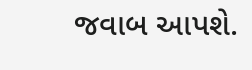જવાબ આપશે.